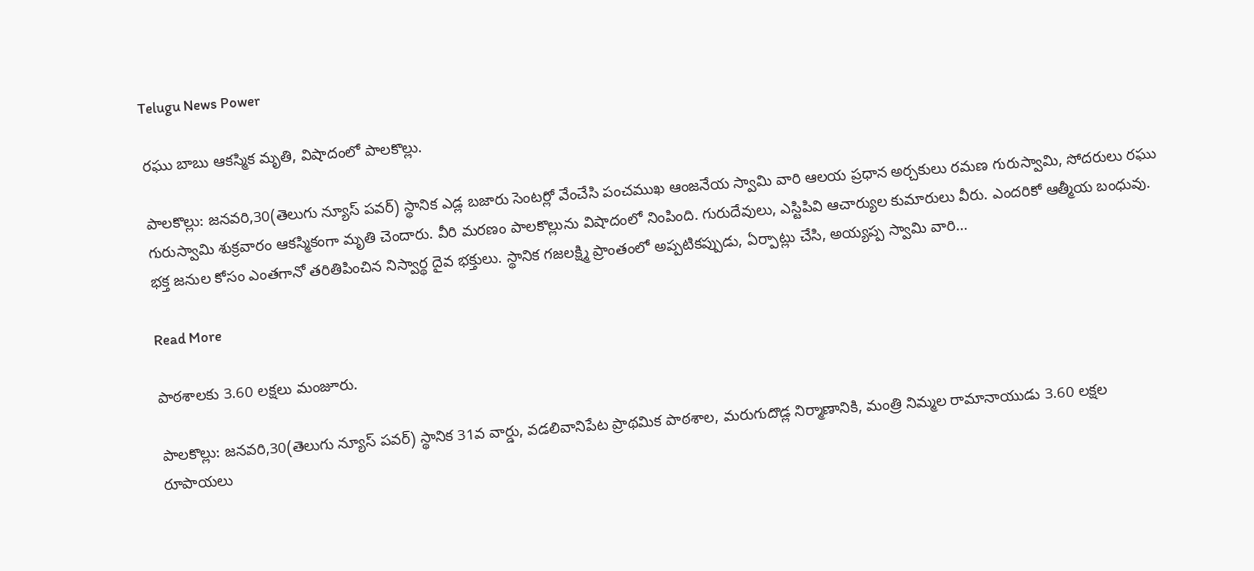Telugu News Power

రఘు బాబు ఆకస్మిక మృతి, విషాదంలో పాలకొల్లు.

పాలకొల్లు: జనవరి,30(తెలుగు న్యూస్ పవర్) స్థానిక ఎడ్ల బజారు సెంటర్లో వేంచేసి పంచముఖ ఆంజనేయ స్వామి వారి ఆలయ ప్రధాన అర్చకులు రమణ గురుస్వామి, సోదరులు రఘు గురుస్వామి శుక్రవారం ఆకస్మికంగా మృతి చెందారు. వీరి మరణం పాలకొల్లును విషాదంలో నింపింది. గురుదేవులు, ఎస్టిపివి ఆచార్యుల కుమారులు వీరు. ఎందరికో ఆత్మీయ బంధువు. భక్త జనుల కోసం ఎంతగానో తరితిపించిన నిస్వార్థ దైవ భక్తులు. స్థానిక గజలక్ష్మి ప్రాంతంలో అప్పటికప్పుడు, ఏర్పాట్లు చేసి, అయ్యప్ప స్వామి వారి…

Read More

పాఠశాలకు 3.60 లక్షలు మంజూరు.

పాలకొల్లు: జనవరి,30(తెలుగు న్యూస్ పవర్) స్థానిక 31వ వార్డు, వడలివానిపేట ప్రాథమిక పాఠశాల, మరుగుదొడ్ల నిర్మాణానికి, మంత్రి నిమ్మల రామానాయుడు 3.60 లక్షల రూపాయలు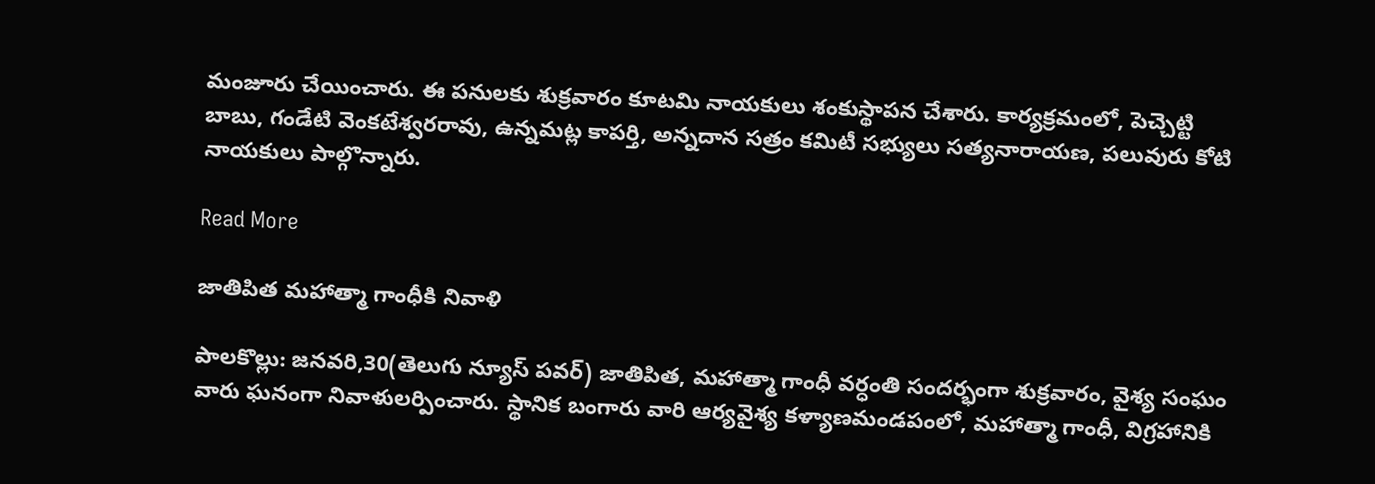మంజూరు చేయించారు. ఈ పనులకు శుక్రవారం కూటమి నాయకులు శంకుస్థాపన చేశారు. కార్యక్రమంలో, పెచ్చెట్టి బాబు, గండేటి వెంకటేశ్వరరావు, ఉన్నమట్ల కాపర్తి, అన్నదాన సత్రం కమిటీ సభ్యులు సత్యనారాయణ, పలువురు కోటి నాయకులు పాల్గొన్నారు.

Read More

జాతిపిత మహాత్మా గాంధీకి నివాళి

పాలకొల్లు: జనవరి,30(తెలుగు న్యూస్ పవర్) జాతిపిత, మహాత్మా గాంధీ వర్ధంతి సందర్భంగా శుక్రవారం, వైశ్య సంఘం వారు ఘనంగా నివాళులర్పించారు. స్థానిక బంగారు వారి ఆర్యవైశ్య కళ్యాణమండపంలో, మహాత్మా గాంధీ, విగ్రహానికి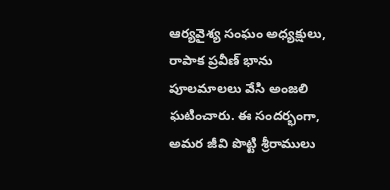ఆర్యవైశ్య సంఘం అధ్యక్షులు, రాపాక ప్రవీణ్ భాను పూలమాలలు వేసి అంజలి ఘటించారు. ఈ సందర్భంగా, అమర జీవి పొట్టి శ్రీరాములు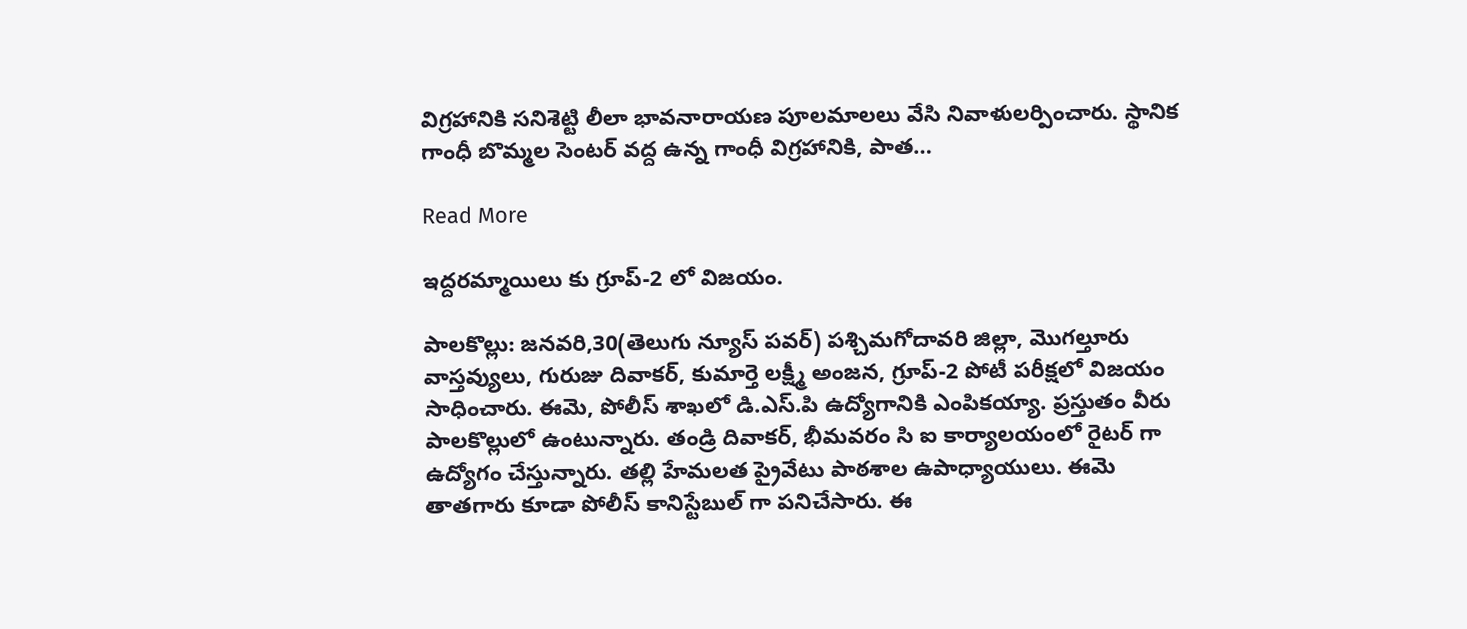విగ్రహానికి సనిశెట్టి లీలా భావనారాయణ పూలమాలలు వేసి నివాళులర్పించారు. స్థానిక గాంధీ బొమ్మల సెంటర్ వద్ద ఉన్న గాంధీ విగ్రహానికి, పాత…

Read More

ఇద్దరమ్మాయిలు కు గ్రూప్-2 లో విజయం.

పాలకొల్లు: జనవరి,30(తెలుగు న్యూస్ పవర్) పశ్చిమగోదావరి జిల్లా, మొగల్తూరు వాస్తవ్యులు, గురుజు దివాకర్, కుమార్తె లక్ష్మీ అంజన, గ్రూప్-2 పోటీ పరీక్షలో విజయం సాధించారు. ఈమె, పోలీస్ శాఖలో డి.ఎస్.పి ఉద్యోగానికి ఎంపికయ్యా. ప్రస్తుతం వీరు పాలకొల్లులో ఉంటున్నారు. తండ్రి దివాకర్, భీమవరం సి ఐ కార్యాలయంలో రైటర్ గా ఉద్యోగం చేస్తున్నారు. తల్లి హేమలత ప్రైవేటు పాఠశాల ఉపాధ్యాయులు. ఈమె తాతగారు కూడా పోలీస్ కానిస్టేబుల్ గా పనిచేసారు. ఈ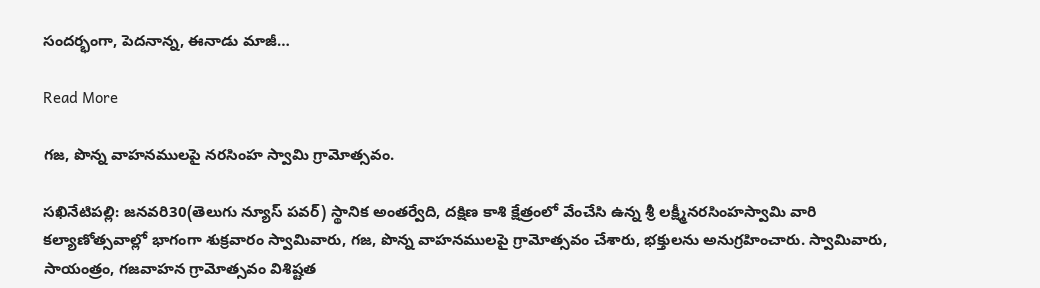సందర్భంగా, పెదనాన్న, ఈనాడు మాజీ…

Read More

గజ, పొన్న వాహనములపై నరసింహ స్వామి గ్రామోత్సవం.

సఖినేటిపల్లి: జనవరి30(తెలుగు న్యూస్ పవర్) స్థానిక అంతర్వేది, దక్షిణ కాశి క్షేత్రంలో వేంచేసి ఉన్న శ్రీ లక్ష్మీనరసింహస్వామి వారి కల్యాణోత్సవాల్లో భాగంగా శుక్రవారం స్వామివారు, గజ, పొన్న వాహనములపై గ్రామోత్సవం చేశారు, భక్తులను అనుగ్రహించారు. స్వామివారు, సాయంత్రం, గజవాహన గ్రామోత్సవం విశిష్టత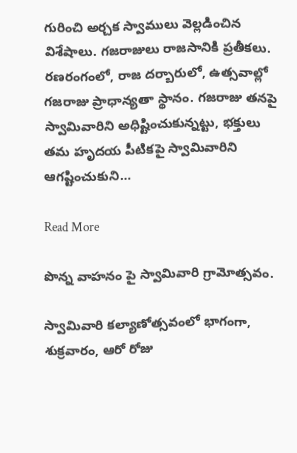గురించి అర్చక స్వాములు వెల్లడించిన విశేషాలు. గజరాజులు రాజసానికి ప్రతీకలు. రణరంగంలో, రాజ దర్బారులో, ఉత్సవాల్లో గజరాజు ప్రాధాన్యతా స్థానం. గజరాజు తనపై స్వామివారిని అధిష్టించుకున్నట్టు, భక్తులు తమ హృదయ పీటికపై స్వామివారిని ఆగష్టించుకుని…

Read More

పొన్న వాహనం పై స్వామివారి గ్రామోత్సవం.

స్వామివారి కల్యాణోత్సవంలో భాగంగా, శుక్రవారం, ఆరో రోజు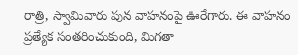రాత్రి, స్వామివారు పున వాహనంపై ఊరేగారు. ఈ వాహనం ప్రత్యేక సంతరించుకుంది, మిగతా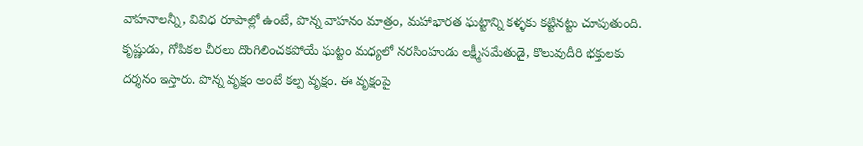వాహనాలన్నీ, వివిధ రూపాల్లో ఉంటే, పొన్న వాహనం మాత్రం, మహాభారత ఘట్టాన్ని కళ్ళకు కట్టినట్టు చూపుతుంది. కృష్ణుడు, గోపికల చీరలు దొంగిలించకపోయే ఘట్టం మధ్యలో నరసింహుడు లక్ష్మీసమేతుడై, కొలువుదీరి భక్తులకు దర్శనం ఇస్తారు. పొన్న వృక్షం అంటే కల్ప వృక్షం. ఈ వృక్షంపై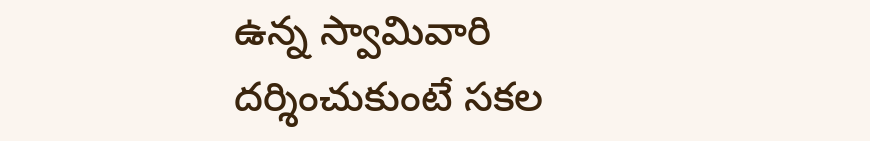ఉన్న స్వామివారి దర్శించుకుంటే సకల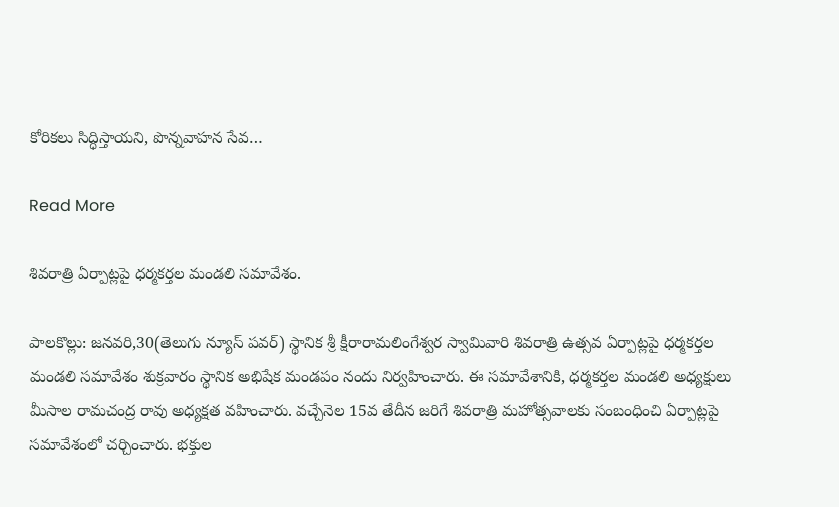కోరికలు సిద్ధిస్తాయని, పొన్నవాహన సేవ…

Read More

శివరాత్రి ఏర్పాట్లపై ధర్మకర్తల మండలి సమావేశం.

పాలకొల్లు: జనవరి,30(తెలుగు న్యూస్ పవర్) స్థానిక శ్రీ క్షీరారామలింగేశ్వర స్వామివారి శివరాత్రి ఉత్సవ ఏర్పాట్లపై ధర్మకర్తల మండలి సమావేశం శుక్రవారం స్థానిక అభిషేక మండపం నందు నిర్వహించారు. ఈ సమావేశానికి, ధర్మకర్తల మండలి అధ్యక్షులు మీసాల రామచంద్ర రావు అధ్యక్షత వహించారు. వచ్చేనెల 15వ తేదీన జరిగే శివరాత్రి మహోత్సవాలకు సంబంధించి ఏర్పాట్లపై సమావేశంలో చర్చించారు. భక్తుల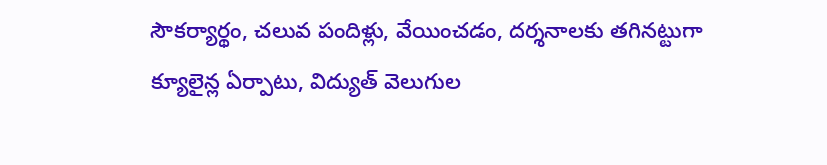సౌకర్యార్థం, చలువ పందిళ్లు, వేయించడం, దర్శనాలకు తగినట్టుగా క్యూలైన్ల ఏర్పాటు, విద్యుత్ వెలుగుల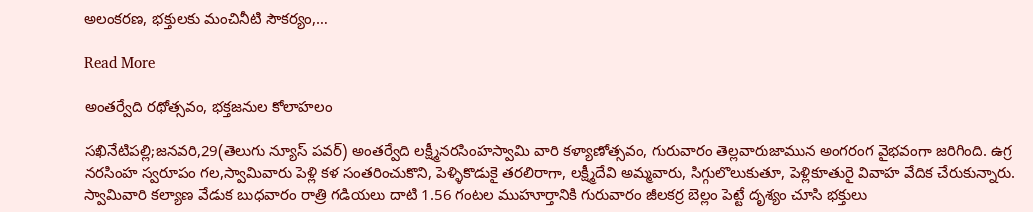అలంకరణ, భక్తులకు మంచినీటి సౌకర్యం,…

Read More

అంతర్వేది రథోత్సవం, భక్తజనుల కోలాహలం

సఖినేటిపల్లి;జనవరి,29(తెలుగు న్యూస్ పవర్) అంతర్వేది లక్ష్మీనరసింహస్వామి వారి కళ్యాణోత్సవం, గురువారం తెల్లవారుజామున అంగరంగ వైభవంగా జరిగింది. ఉగ్ర నరసింహ స్వరూపం గల,స్వామివారు పెళ్లి కళ సంతరించుకొని, పెళ్ళికొడుకై తరలిరాగా, లక్ష్మీదేవి అమ్మవారు, సిగ్గులొలుకుతూ, పెళ్లికూతురై వివాహ వేదిక చేరుకున్నారు. స్వామివారి కల్యాణ వేడుక బుధవారం రాత్రి గడియలు దాటి 1.56 గంటల ముహూర్తానికి గురువారం జీలకర్ర బెల్లం పెట్టే దృశ్యం చూసి భక్తులు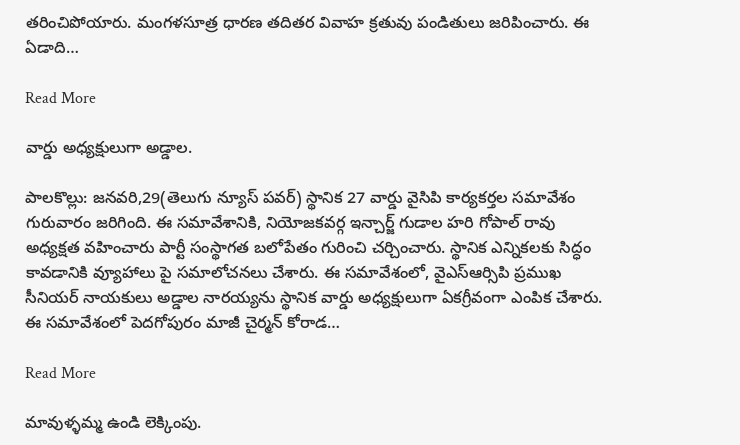తరించిపోయారు. మంగళసూత్ర ధారణ తదితర వివాహ క్రతువు పండితులు జరిపించారు. ఈ ఏడాది…

Read More

వార్డు అధ్యక్షులుగా అడ్డాల.

పాలకొల్లు: జనవరి,29(తెలుగు న్యూస్ పవర్) స్థానిక 27 వార్డు వైసిపి కార్యకర్తల సమావేశం గురువారం జరిగింది. ఈ సమావేశానికి, నియోజకవర్గ ఇన్చార్జ్ గుడాల హరి గోపాల్ రావు అధ్యక్షత వహించారు పార్టీ సంస్థాగత బలోపేతం గురించి చర్చించారు. స్థానిక ఎన్నికలకు సిద్ధం కావడానికి వ్యూహాలు పై సమాలోచనలు చేశారు. ఈ సమావేశంలో, వైఎస్ఆర్సిపి ప్రముఖ సీనియర్ నాయకులు అడ్డాల నారయ్యను స్థానిక వార్డు అధ్యక్షులుగా ఏకగ్రీవంగా ఎంపిక చేశారు. ఈ సమావేశంలో పెదగోపురం మాజీ చైర్మన్ కోరాడ…

Read More

మావుళ్ళమ్మ ఉండి లెక్కింపు.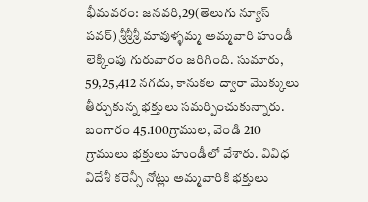భీమవరం: జనవరి,29(తెలుగు న్యూస్ పవర్) శ్రీశ్రీశ్రీ మావుళ్ళమ్మ అమ్మవారి హుండీ లెక్కింపు గురువారం జరిగింది. సుమారు, 59,25,412 నగదు, కానుకల ద్వారా మొక్కులు తీర్చుకున్న భక్తులు సమర్పించుకున్నారు. బంగారం 45.100గ్రాముల, వెండి 210 గ్రాములు భక్తులు హుండీలో వేశారు. వివిధ విదేశీ కరెన్సీ నోట్లు అమ్మవారికి భక్తులు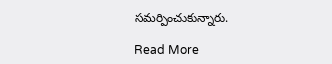సమర్పించుకున్నారు.

Read More